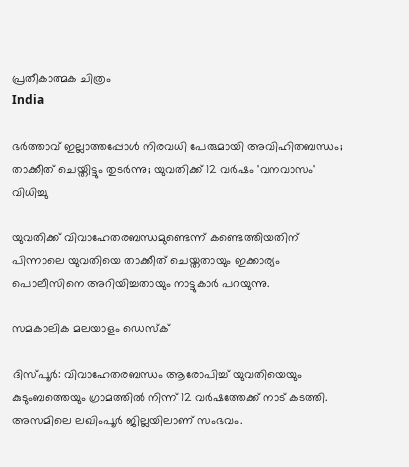പ്രതീകാത്മക ചിത്രം
India

ഭര്‍ത്താവ് ഇല്ലാത്തപ്പോള്‍ നിരവധി പേരുമായി അവിഹിതബന്ധം; താക്കീത് ചെയ്തിട്ടും തുടര്‍ന്നു; യുവതിക്ക് 12 വര്‍ഷം 'വനവാസം' വിധിച്ചു

യുവതിക്ക് വിവാഹേതരബന്ധമുണ്ടെന്ന് കണ്ടെത്തിയതിന് പിന്നാലെ യുവതിയെ താക്കീത് ചെയ്തതായും ഇക്കാര്യം പൊലീസിനെ അറിയിച്ചതായും നാട്ടുകാര്‍ പറയുന്നു.

സമകാലിക മലയാളം ഡെസ്ക്

ദിസ്പൂര്‍: വിവാഹേതരബന്ധം ആരോപിച്ച് യുവതിയെയും കുടുംബത്തെയും ഗ്രാമത്തില്‍ നിന്ന് 12 വര്‍ഷത്തേക്ക് നാട് കടത്തി. അസമിലെ ലഖിംപൂര്‍ ജില്ലയിലാണ് സംഭവം.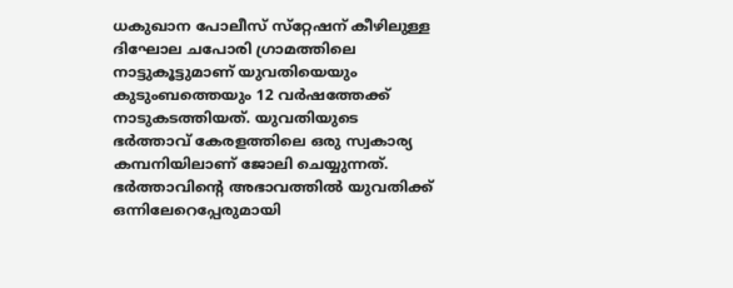ധകുഖാന പോലീസ് സ്‌റ്റേഷന് കീഴിലുള്ള ദിഘോല ചപോരി ഗ്രാമത്തിലെ നാട്ടുകൂട്ടുമാണ് യുവതിയെയും കുടുംബത്തെയും 12 വര്‍ഷത്തേക്ക് നാടുകടത്തിയത്. യുവതിയുടെ ഭര്‍ത്താവ് കേരളത്തിലെ ഒരു സ്വകാര്യ കമ്പനിയിലാണ് ജോലി ചെയ്യുന്നത്. ഭര്‍ത്താവിന്റെ അഭാവത്തില്‍ യുവതിക്ക് ഒന്നിലേറെപ്പേരുമായി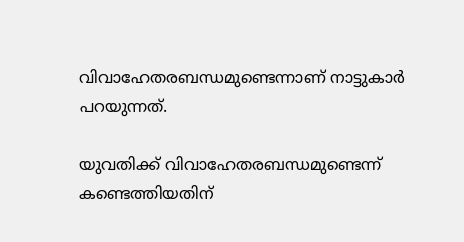വിവാഹേതരബന്ധമുണ്ടെന്നാണ് നാട്ടുകാര്‍ പറയുന്നത്.

യുവതിക്ക് വിവാഹേതരബന്ധമുണ്ടെന്ന് കണ്ടെത്തിയതിന്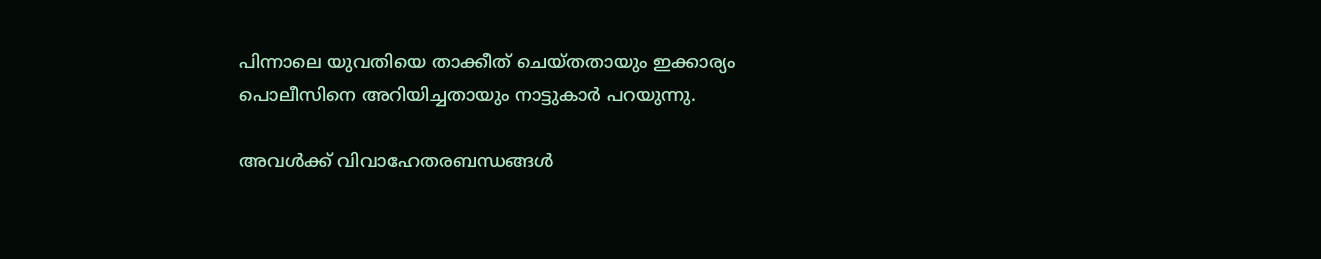പിന്നാലെ യുവതിയെ താക്കീത് ചെയ്തതായും ഇക്കാര്യം പൊലീസിനെ അറിയിച്ചതായും നാട്ടുകാര്‍ പറയുന്നു.

അവള്‍ക്ക് വിവാഹേതരബന്ധങ്ങള്‍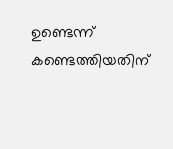ഉണ്ടെന്ന് കണ്ടെത്തിയതിന്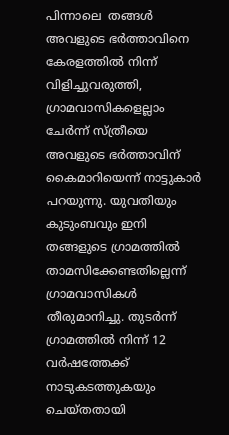പിന്നാലെ  തങ്ങള്‍ അവളുടെ ഭര്‍ത്താവിനെ കേരളത്തില്‍ നിന്ന് വിളിച്ചുവരുത്തി, ഗ്രാമവാസികളെല്ലാം ചേര്‍ന്ന് സ്ത്രീയെ അവളുടെ ഭര്‍ത്താവിന് കൈമാറിയെന്ന് നാട്ടുകാര്‍ പറയുന്നു. യുവതിയും കുടുംബവും ഇനി തങ്ങളുടെ ഗ്രാമത്തില്‍ താമസിക്കേണ്ടതില്ലെന്ന് ഗ്രാമവാസികള്‍ തീരുമാനിച്ചു. തുടര്‍ന്ന് ഗ്രാമത്തില്‍ നിന്ന് 12 വര്‍ഷത്തേക്ക് നാടുകടത്തുകയും ചെയ്തതായി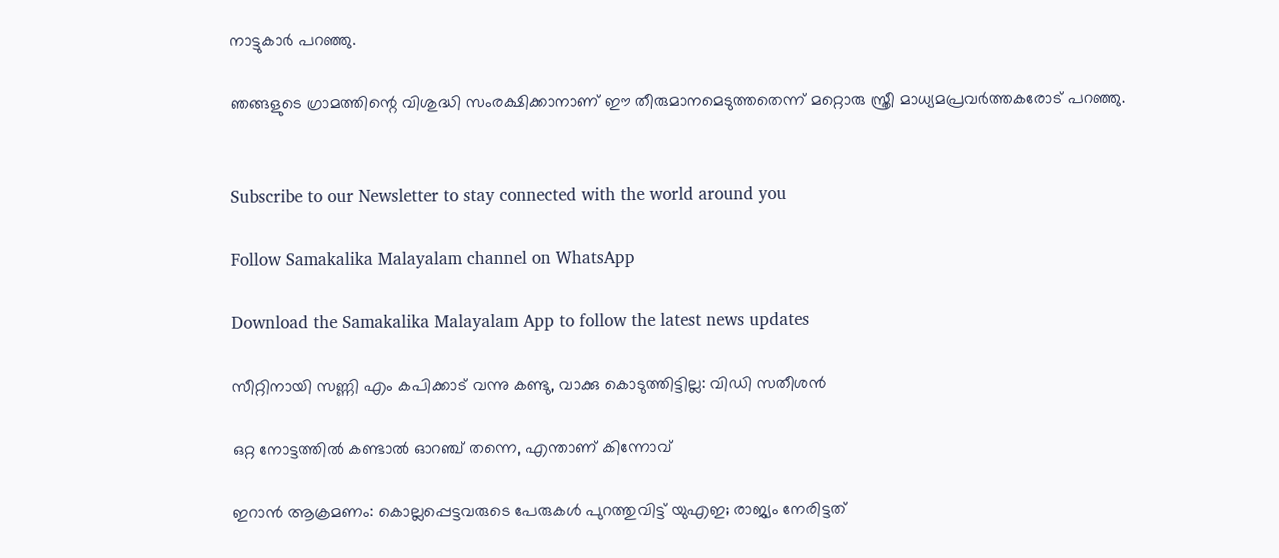നാട്ടുകാര്‍ പറഞ്ഞു.

ഞങ്ങളുടെ ഗ്രാമത്തിന്റെ വിശുദ്ധി സംരക്ഷിക്കാനാണ് ഈ തീരുമാനമെടുത്തതെന്ന് മറ്റൊരു സ്ത്രീ മാധ്യമപ്രവര്‍ത്തകരോട് പറഞ്ഞു.


Subscribe to our Newsletter to stay connected with the world around you

Follow Samakalika Malayalam channel on WhatsApp

Download the Samakalika Malayalam App to follow the latest news updates

സീറ്റിനായി സണ്ണി എം കപിക്കാട് വന്നു കണ്ടു, വാക്കു കൊടുത്തിട്ടില്ല: വിഡി സതീശന്‍

ഒറ്റ നോട്ടത്തിൽ കണ്ടാൽ ഓറഞ്ച് തന്നെ, എന്താണ് കിന്നോവ്

ഇറാന്‍ ആക്രമണം: കൊല്ലപ്പെട്ടവരുടെ പേരുകള്‍ പുറത്തുവിട്ട് യുഎഇ; രാജ്യം നേരിട്ടത്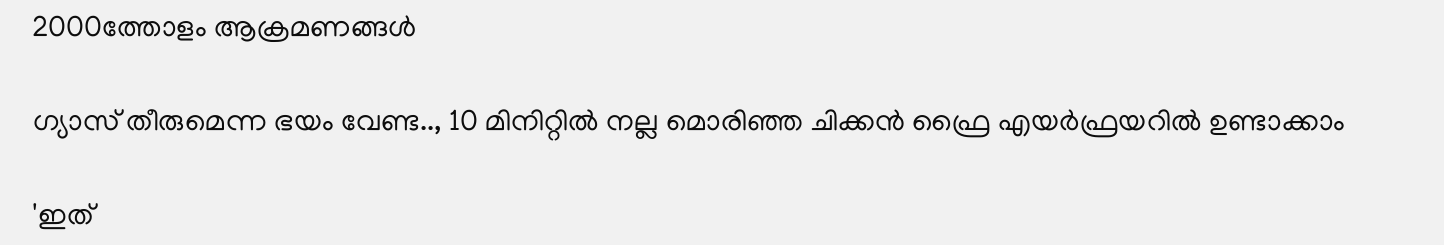2000ത്തോളം ആക്രമണങ്ങള്‍

ഗ്യാസ് തീരുമെന്ന ഭയം വേണ്ട.., 10 മിനിറ്റിൽ നല്ല മൊരിഞ്ഞ ചിക്കൻ ഫ്രൈ എയർഫ്രയറിൽ ഉണ്ടാക്കാം

'ഇത്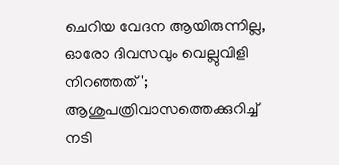ചെറിയ വേദന ആയിരുന്നില്ല, ഓരോ ദിവസവും വെല്ലുവിളി നിറഞ്ഞത്'; ആശുപത്രിവാസത്തെക്കുറിച്ച് നടി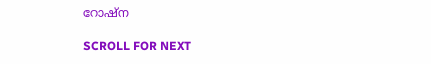റോഷ്ന

SCROLL FOR NEXT